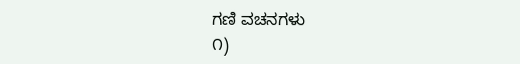ಗಣಿ ವಚನಗಳು
೧)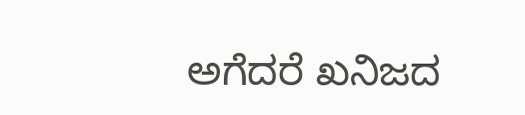ಅಗೆದರೆ ಖನಿಜದ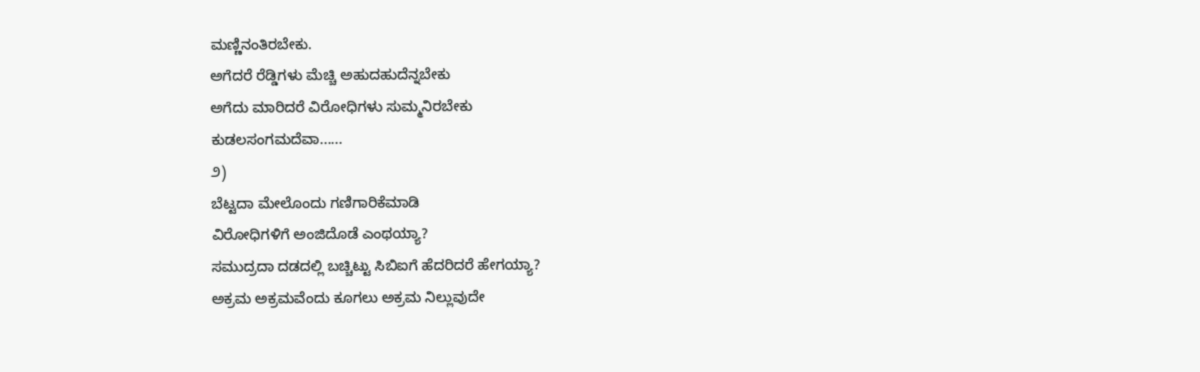ಮಣ್ಣಿನಂತಿರಬೇಕು.
ಅಗೆದರೆ ರೆಡ್ಡಿಗಳು ಮೆಚ್ಚಿ ಅಹುದಹುದೆನ್ನಬೇಕು
ಅಗೆದು ಮಾರಿದರೆ ವಿರೋಧಿಗಳು ಸುಮ್ಮನಿರಬೇಕು
ಕುಡಲಸಂಗಮದೆವಾ......
೨)
ಬೆಟ್ಟದಾ ಮೇಲೊಂದು ಗಣಿಗಾರಿಕೆಮಾಡಿ
ವಿರೋಧಿಗಳಿಗೆ ಅಂಜಿದೊಡೆ ಎಂಥಯ್ಯಾ?
ಸಮುದ್ರದಾ ದಡದಲ್ಲಿ ಬಚ್ಚಿಟ್ಟು ಸಿಬಿಐಗೆ ಹೆದರಿದರೆ ಹೇಗಯ್ಯಾ?
ಅಕ್ರಮ ಅಕ್ರಮವೆಂದು ಕೂಗಲು ಅಕ್ರಮ ನಿಲ್ಲುವುದೇ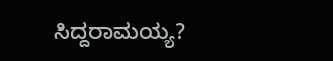ಸಿದ್ದರಾಮಯ್ಯ?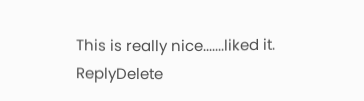This is really nice.......liked it.
ReplyDelete